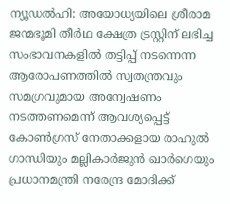ന്യൂഡൽഹി: അയോധ്യയിലെ ശ്രീരാമ ജന്മഭൂമി തീർഥ ക്ഷേത്ര ട്രസ്റ്റിന് ലഭിച്ച സംഭാവനകളിൽ തട്ടിപ്പ് നടന്നെന്ന ആരോപണത്തിൽ സ്വതന്ത്രവും സമഗ്രവുമായ അന്വേഷണം നടത്തണമെന്ന് ആവശ്യപ്പെട്ട് കോൺഗ്രസ് നേതാക്കളായ രാഹുൽ ഗാന്ധിയും മല്ലികാർജുൻ ഖാർഗെയും പ്രധാനമന്ത്രി നരേന്ദ്ര മോദിക്ക്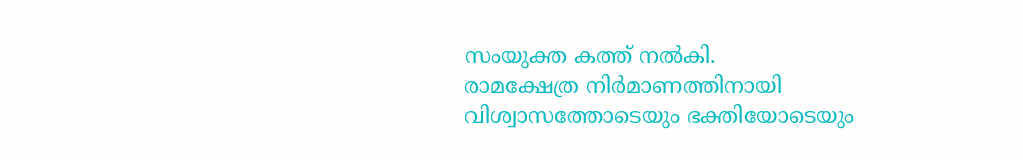സംയുക്ത കത്ത് നൽകി.
രാമക്ഷേത്ര നിർമാണത്തിനായി വിശ്വാസത്തോടെയും ഭക്തിയോടെയും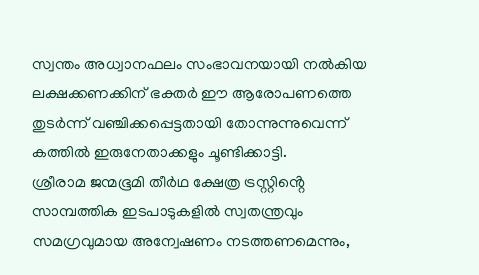സ്വന്തം അധ്വാനഫലം സംഭാവനയായി നൽകിയ ലക്ഷക്കണക്കിന് ഭക്തർ ഈ ആരോപണത്തെ തുടർന്ന് വഞ്ചിക്കപ്പെട്ടതായി തോന്നുന്നുവെന്ന് കത്തിൽ ഇരുനേതാക്കളും ചൂണ്ടിക്കാട്ടി.
ശ്രീരാമ ജന്മഭൂമി തീർഥ ക്ഷേത്ര ട്രസ്റ്റിൻ്റെ സാമ്പത്തിക ഇടപാടുകളിൽ സ്വതന്ത്രവും സമഗ്രവുമായ അന്വേഷണം നടത്തണമെന്നും,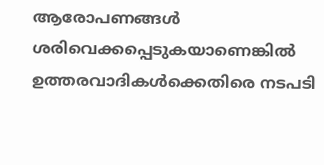ആരോപണങ്ങൾ ശരിവെക്കപ്പെടുകയാണെങ്കിൽ ഉത്തരവാദികൾക്കെതിരെ നടപടി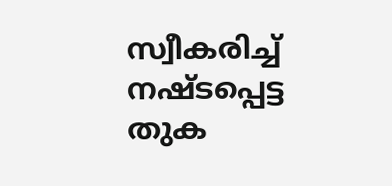സ്വീകരിച്ച് നഷ്ടപ്പെട്ട തുക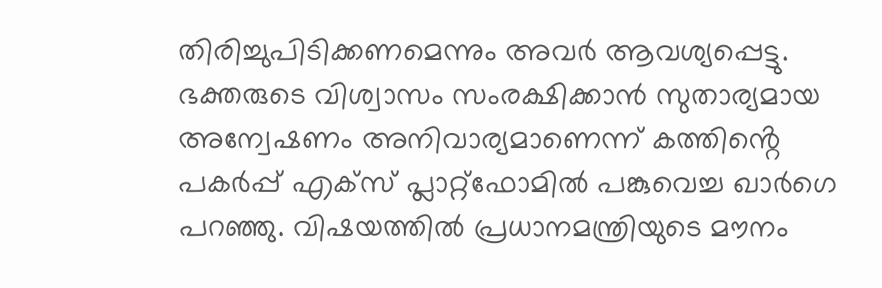തിരിച്ചുപിടിക്കണമെന്നും അവർ ആവശ്യപ്പെട്ടു.
ഭക്തരുടെ വിശ്വാസം സംരക്ഷിക്കാൻ സുതാര്യമായ അന്വേഷണം അനിവാര്യമാണെന്ന് കത്തിൻ്റെ പകർപ്പ് എക്സ് പ്ലാറ്റ്ഫോമിൽ പങ്കുവെച്ച ഖാർഗെ പറഞ്ഞു. വിഷയത്തിൽ പ്രധാനമന്ത്രിയുടെ മൗനം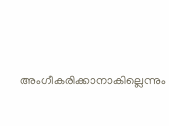അംഗീകരിക്കാനാകില്ലെന്നും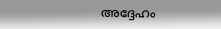അദ്ദേഹം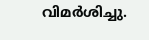വിമർശിച്ചു.